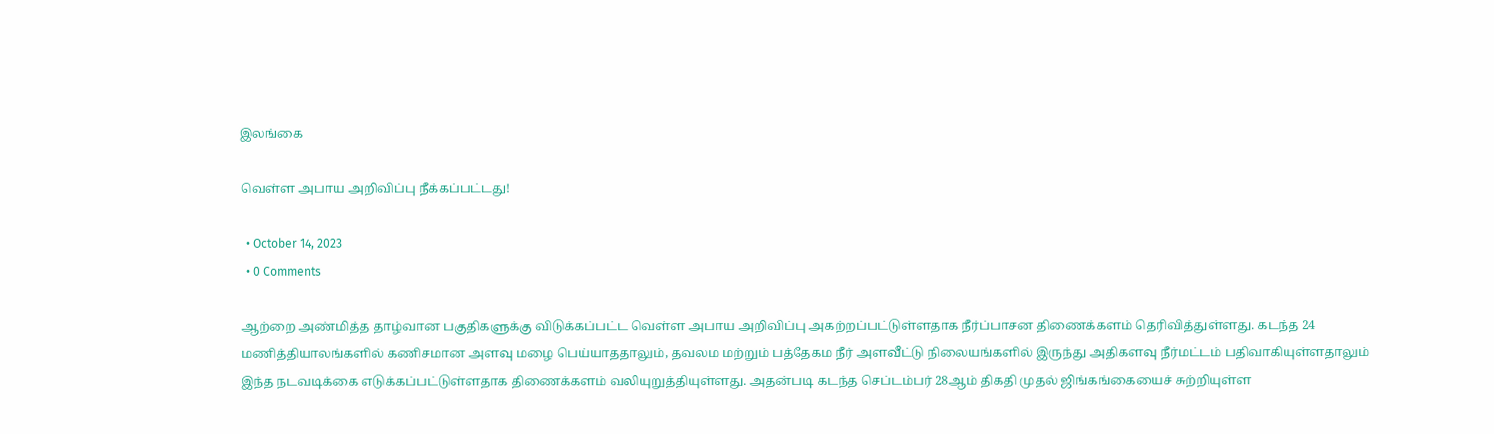இலங்கை

வெள்ள அபாய அறிவிப்பு நீக்கப்பட்டது!

  • October 14, 2023
  • 0 Comments

ஆற்றை அண்மித்த தாழ்வான பகுதிகளுக்கு விடுக்கப்பட்ட வெள்ள அபாய அறிவிப்பு அகற்றப்பட்டுள்ளதாக நீர்ப்பாசன திணைக்களம் தெரிவித்துள்ளது. கடந்த 24 மணித்தியாலங்களில் கணிசமான அளவு மழை பெய்யாததாலும், தவலம மற்றும் பத்தேகம நீர் அளவீட்டு நிலையங்களில் இருந்து அதிகளவு நீர்மட்டம் பதிவாகியுள்ளதாலும் இந்த நடவடிக்கை எடுக்கப்பட்டுள்ளதாக திணைக்களம் வலியுறுத்தியுள்ளது. அதன்படி கடந்த செப்டம்பர் 28ஆம் திகதி முதல் ஜிங்கங்கையைச் சுற்றியுள்ள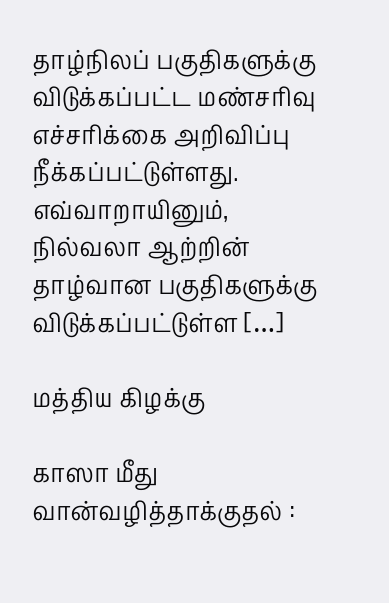தாழ்நிலப் பகுதிகளுக்கு விடுக்கப்பட்ட மண்சரிவு எச்சரிக்கை அறிவிப்பு நீக்கப்பட்டுள்ளது. எவ்வாறாயினும், நில்வலா ஆற்றின் தாழ்வான பகுதிகளுக்கு விடுக்கப்பட்டுள்ள […]

மத்திய கிழக்கு

காஸா மீது வான்வழித்தாக்குதல் :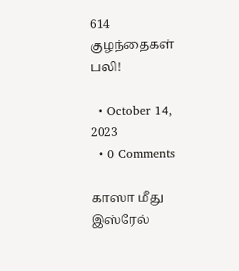614 குழந்தைகள் பலி!

  • October 14, 2023
  • 0 Comments

காஸா மீது இஸ்ரேல்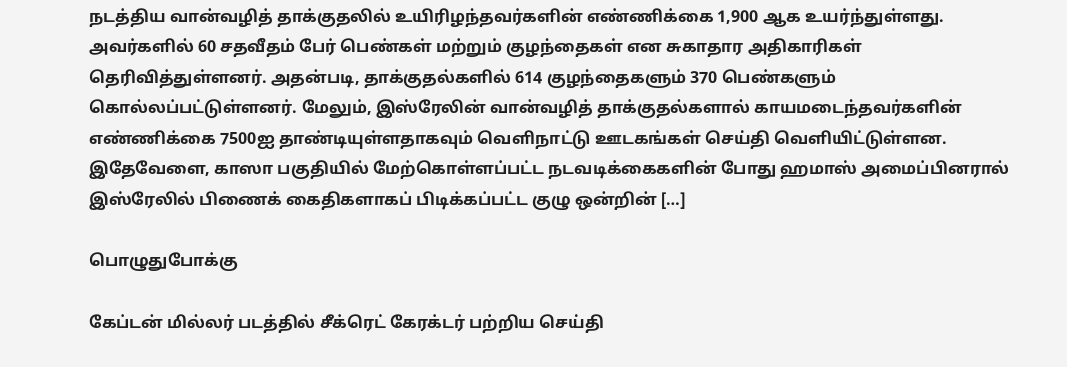நடத்திய வான்வழித் தாக்குதலில் உயிரிழந்தவர்களின் எண்ணிக்கை 1,900 ஆக உயர்ந்துள்ளது. அவர்களில் 60 சதவீதம் பேர் பெண்கள் மற்றும் குழந்தைகள் என சுகாதார அதிகாரிகள் தெரிவித்துள்ளனர். அதன்படி, தாக்குதல்களில் 614 குழந்தைகளும் 370 பெண்களும் கொல்லப்பட்டுள்ளனர். மேலும், இஸ்ரேலின் வான்வழித் தாக்குதல்களால் காயமடைந்தவர்களின் எண்ணிக்கை 7500ஐ தாண்டியுள்ளதாகவும் வெளிநாட்டு ஊடகங்கள் செய்தி வெளியிட்டுள்ளன. இதேவேளை, காஸா பகுதியில் மேற்கொள்ளப்பட்ட நடவடிக்கைகளின் போது ஹமாஸ் அமைப்பினரால் இஸ்ரேலில் பிணைக் கைதிகளாகப் பிடிக்கப்பட்ட குழு ஒன்றின் […]

பொழுதுபோக்கு

கேப்டன் மில்லர் படத்தில் சீக்ரெட் கேரக்டர் பற்றிய செய்தி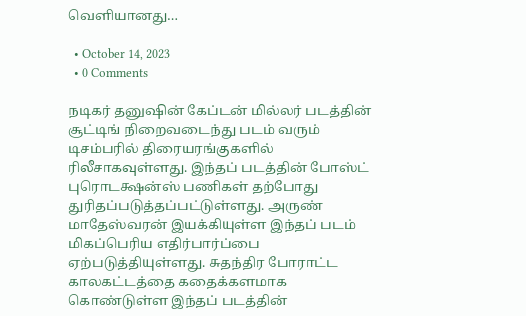வெளியானது…

  • October 14, 2023
  • 0 Comments

நடிகர் தனுஷின் கேப்டன் மில்லர் படத்தின் சூட்டிங் நிறைவடைந்து படம் வரும் டிசம்பரில் திரையரங்குகளில் ரிலீசாகவுள்ளது. இந்தப் படத்தின் போஸ்ட் புரொடக்ஷன்ஸ் பணிகள் தற்போது துரிதப்படுத்தப்பட்டுள்ளது. அருண் மாதேஸ்வரன் இயக்கியுள்ள இந்தப் படம் மிகப்பெரிய எதிர்பார்ப்பை ஏற்படுத்தியுள்ளது. சுதந்திர போராட்ட காலகட்டத்தை கதைக்களமாக கொண்டுள்ள இந்தப் படத்தின்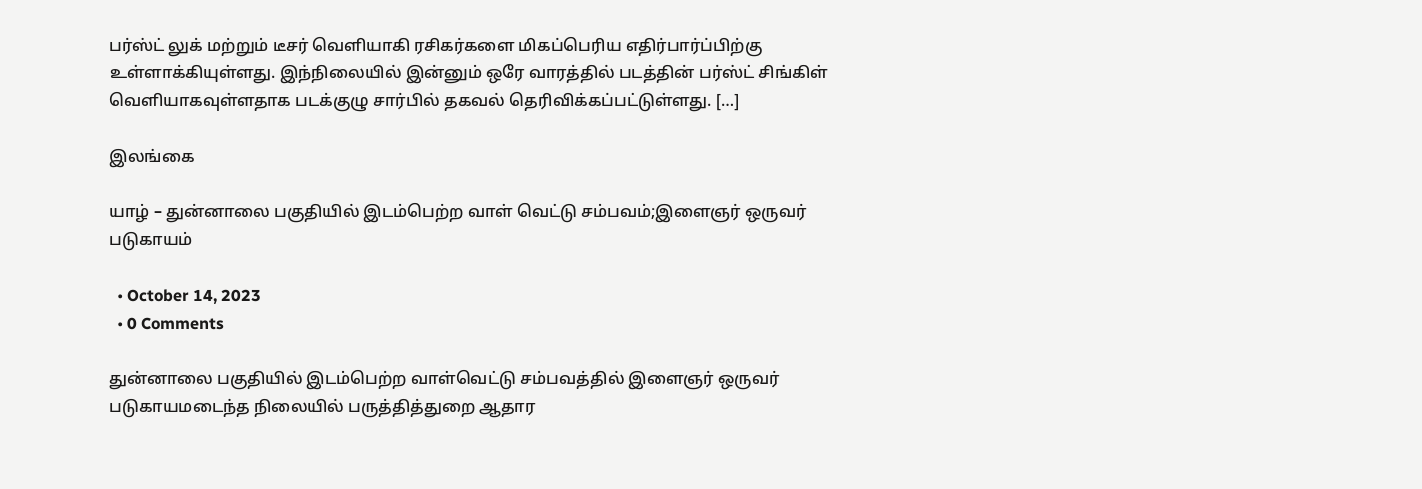பர்ஸ்ட் லுக் மற்றும் டீசர் வெளியாகி ரசிகர்களை மிகப்பெரிய எதிர்பார்ப்பிற்கு உள்ளாக்கியுள்ளது. இந்நிலையில் இன்னும் ஒரே வாரத்தில் படத்தின் பர்ஸ்ட் சிங்கிள் வெளியாகவுள்ளதாக படக்குழு சார்பில் தகவல் தெரிவிக்கப்பட்டுள்ளது. […]

இலங்கை

யாழ் – துன்னாலை பகுதியில் இடம்பெற்ற வாள் வெட்டு சம்பவம்;இளைஞர் ஒருவர் படுகாயம்

  • October 14, 2023
  • 0 Comments

துன்னாலை பகுதியில் இடம்பெற்ற வாள்வெட்டு சம்பவத்தில் இளைஞர் ஒருவர் படுகாயமடைந்த நிலையில் பருத்தித்துறை ஆதார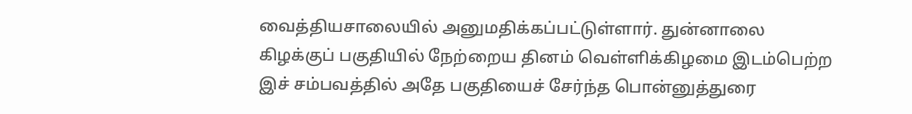வைத்தியசாலையில் அனுமதிக்கப்பட்டுள்ளார். துன்னாலை கிழக்குப் பகுதியில் நேற்றைய தினம் வெள்ளிக்கிழமை இடம்பெற்ற இச் சம்பவத்தில் அதே பகுதியைச் சேர்ந்த பொன்னுத்துரை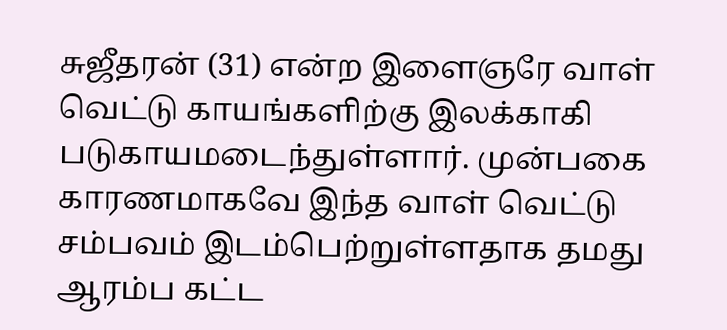சுஜீதரன் (31) என்ற இளைஞரே வாள் வெட்டு காயங்களிற்கு இலக்காகி படுகாயமடைந்துள்ளார். முன்பகை காரணமாகவே இந்த வாள் வெட்டு சம்பவம் இடம்பெற்றுள்ளதாக தமது ஆரம்ப கட்ட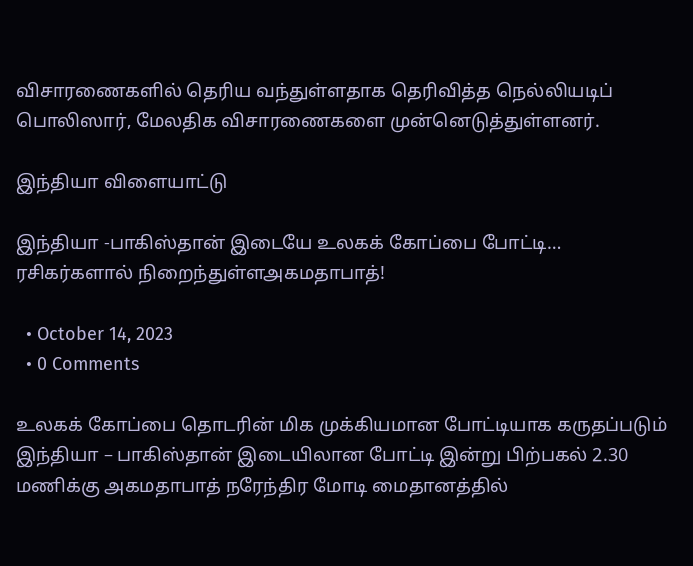விசாரணைகளில் தெரிய வந்துள்ளதாக தெரிவித்த நெல்லியடிப் பொலிஸார், மேலதிக விசாரணைகளை முன்னெடுத்துள்ளனர்.

இந்தியா விளையாட்டு

இந்தியா -பாகிஸ்தான் இடையே உலகக் கோப்பை போட்டி… ரசிகர்களால் நிறைந்துள்ளஅகமதாபாத்!

  • October 14, 2023
  • 0 Comments

உலகக் கோப்பை தொடரின் மிக முக்கியமான போட்டியாக கருதப்படும் இந்தியா – பாகிஸ்தான் இடையிலான போட்டி இன்று பிற்பகல் 2.30 மணிக்கு அகமதாபாத் நரேந்திர மோடி மைதானத்தில்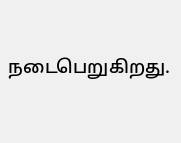நடைபெறுகிறது.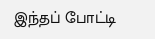இந்தப் போட்டி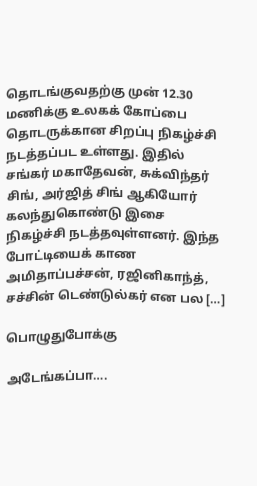தொடங்குவதற்கு முன் 12.30 மணிக்கு உலகக் கோப்பை தொடருக்கான சிறப்பு நிகழ்ச்சி நடத்தப்பட உள்ளது. இதில் சங்கர் மகாதேவன், சுக்விந்தர் சிங், அர்ஜித் சிங் ஆகியோர் கலந்துகொண்டு இசை நிகழ்ச்சி நடத்தவுள்ளனர். இந்த போட்டியைக் காண அமிதாப்பச்சன், ரஜினிகாந்த், சச்சின் டெண்டுல்கர் என பல […]

பொழுதுபோக்கு

அடேங்கப்பா….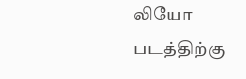லியோ படத்திற்கு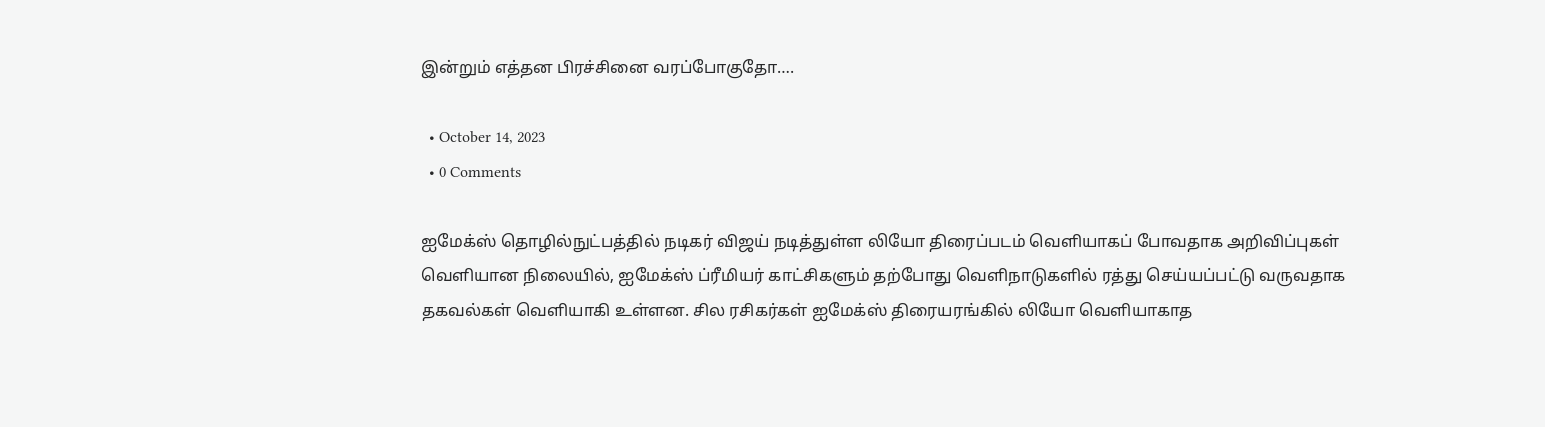இன்றும் எத்தன பிரச்சினை வரப்போகுதோ….

  • October 14, 2023
  • 0 Comments

ஐமேக்ஸ் தொழில்நுட்பத்தில் நடிகர் விஜய் நடித்துள்ள லியோ திரைப்படம் வெளியாகப் போவதாக அறிவிப்புகள் வெளியான நிலையில், ஐமேக்ஸ் ப்ரீமியர் காட்சிகளும் தற்போது வெளிநாடுகளில் ரத்து செய்யப்பட்டு வருவதாக தகவல்கள் வெளியாகி உள்ளன. சில ரசிகர்கள் ஐமேக்ஸ் திரையரங்கில் லியோ வெளியாகாத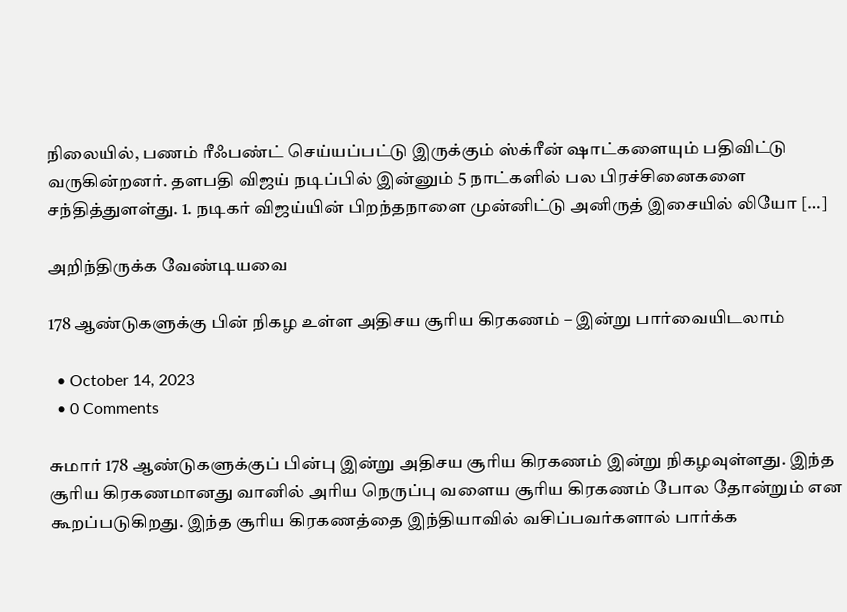நிலையில், பணம் ரீஃபண்ட் செய்யப்பட்டு இருக்கும் ஸ்க்ரீன் ஷாட்களையும் பதிவிட்டு வருகின்றனர். தளபதி விஜய் நடிப்பில் இன்னும் 5 நாட்களில் பல பிரச்சினைகளை சந்தித்துளள்து. 1. நடிகர் விஜய்யின் பிறந்தநாளை முன்னிட்டு அனிருத் இசையில் லியோ […]

அறிந்திருக்க வேண்டியவை

178 ஆண்டுகளுக்கு பின் நிகழ உள்ள அதிசய சூரிய கிரகணம் – இன்று பார்வையிடலாம்

  • October 14, 2023
  • 0 Comments

சுமார் 178 ஆண்டுகளுக்குப் பின்பு இன்று அதிசய சூரிய கிரகணம் இன்று நிகழவுள்ளது. இந்த சூரிய கிரகணமானது வானில் அரிய நெருப்பு வளைய சூரிய கிரகணம் போல தோன்றும் என கூறப்படுகிறது. இந்த சூரிய கிரகணத்தை இந்தியாவில் வசிப்பவர்களால் பார்க்க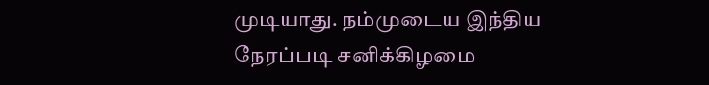முடியாது. நம்முடைய இந்திய நேரப்படி சனிக்கிழமை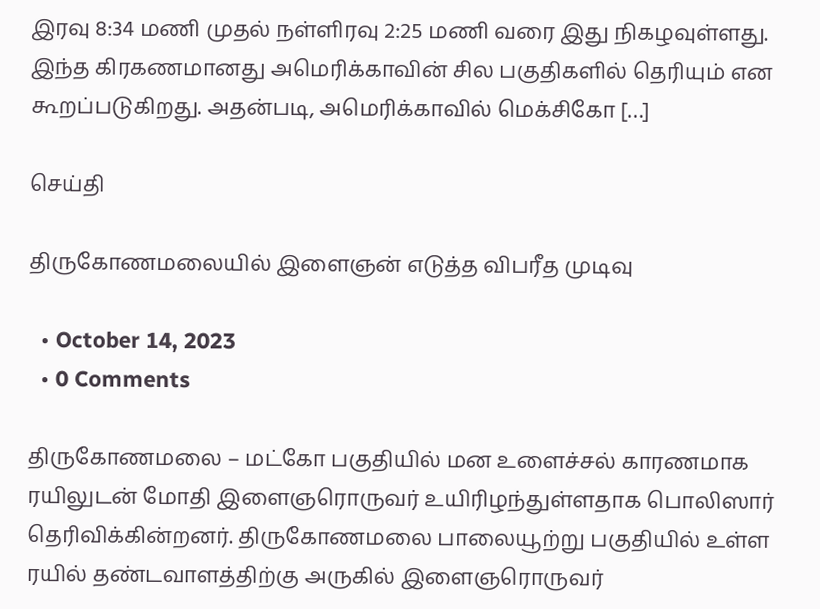இரவு 8:34 மணி முதல் நள்ளிரவு 2:25 மணி வரை இது நிகழவுள்ளது. இந்த கிரகணமானது அமெரிக்காவின் சில பகுதிகளில் தெரியும் என கூறப்படுகிறது. அதன்படி, அமெரிக்காவில் மெக்சிகோ […]

செய்தி

திருகோணமலையில் இளைஞன் எடுத்த விபரீத முடிவு

  • October 14, 2023
  • 0 Comments

திருகோணமலை – மட்கோ பகுதியில் மன உளைச்சல் காரணமாக ரயிலுடன் மோதி இளைஞரொருவர் உயிரிழந்துள்ளதாக பொலிஸார் தெரிவிக்கின்றனர். திருகோணமலை பாலையூற்று பகுதியில் உள்ள ரயில் தண்டவாளத்திற்கு அருகில் இளைஞரொருவர்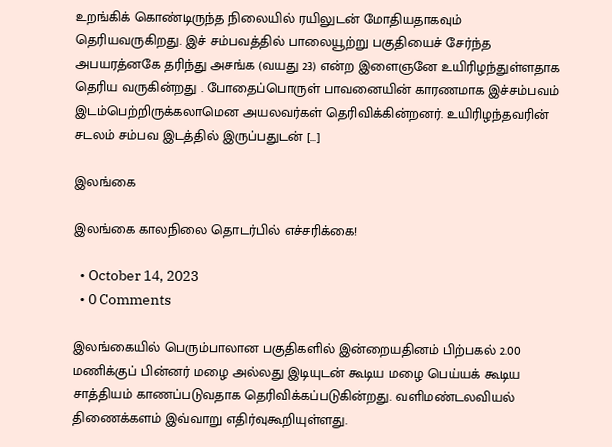உறங்கிக் கொண்டிருந்த நிலையில் ரயிலுடன் மோதியதாகவும் தெரியவருகிறது. இச் சம்பவத்தில் பாலையூற்று பகுதியைச் சேர்ந்த அபயரத்னகே தரிந்து அசங்க (வயது 23) என்ற இளைஞனே உயிரிழந்துள்ளதாக தெரிய வருகின்றது . போதைப்பொருள் பாவனையின் காரணமாக இச்சம்பவம் இடம்பெற்றிருக்கலாமென அயலவர்கள் தெரிவிக்கின்றனர். உயிரிழந்தவரின் சடலம் சம்பவ இடத்தில் இருப்பதுடன் […]

இலங்கை

இலங்கை காலநிலை தொடர்பில் எச்சரிக்கை!

  • October 14, 2023
  • 0 Comments

இலங்கையில் பெரும்பாலான பகுதிகளில் இன்றையதினம் பிற்பகல் 2.00 மணிக்குப் பின்னர் மழை அல்லது இடியுடன் கூடிய மழை பெய்யக் கூடிய சாத்தியம் காணப்படுவதாக தெரிவிக்கப்படுகின்றது. வளிமண்டலவியல் திணைக்களம் இவ்வாறு எதிர்வுகூறியுள்ளது.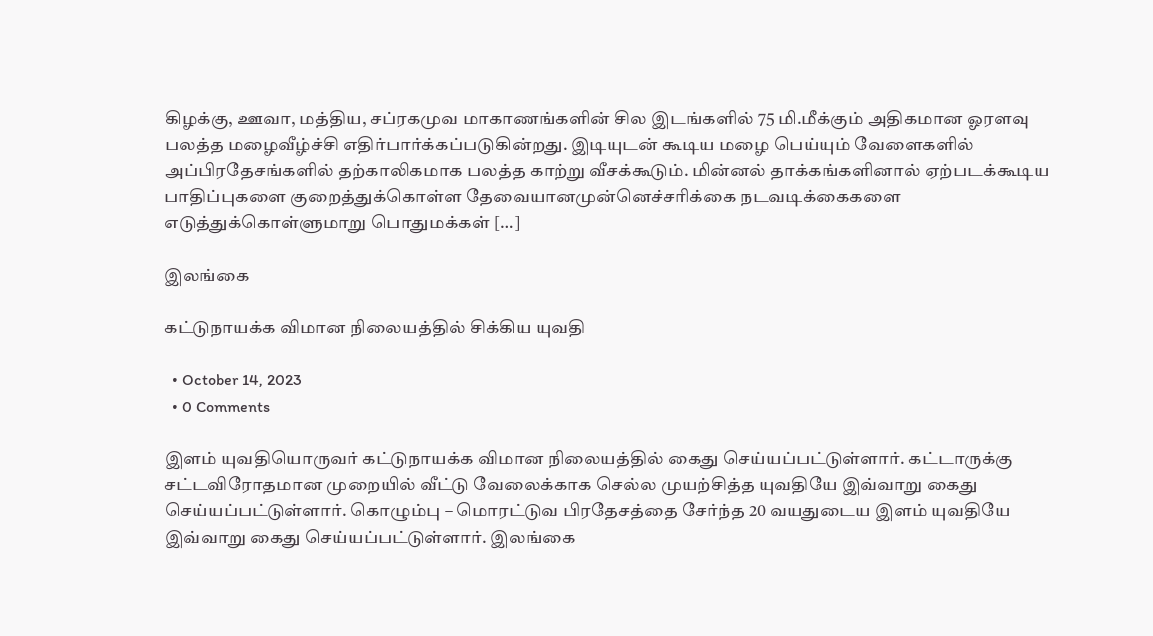கிழக்கு, ஊவா, மத்திய, சப்ரகமுவ மாகாணங்களின் சில இடங்களில் 75 மி.மீக்கும் அதிகமான ஓரளவு பலத்த மழைவீழ்ச்சி எதிர்பார்க்கப்படுகின்றது. இடியுடன் கூடிய மழை பெய்யும் வேளைகளில் அப்பிரதேசங்களில் தற்காலிகமாக பலத்த காற்று வீசக்கூடும். மின்னல் தாக்கங்களினால் ஏற்படக்கூடிய பாதிப்புகளை குறைத்துக்கொள்ள தேவையானமுன்னெச்சரிக்கை நடவடிக்கைகளை எடுத்துக்கொள்ளுமாறு பொதுமக்கள் […]

இலங்கை

கட்டுநாயக்க விமான நிலையத்தில் சிக்கிய யுவதி

  • October 14, 2023
  • 0 Comments

இளம் யுவதியொருவர் கட்டுநாயக்க விமான நிலையத்தில் கைது செய்யப்பட்டுள்ளார். கட்டாருக்கு சட்டவிரோதமான முறையில் வீட்டு வேலைக்காக செல்ல முயற்சித்த யுவதியே இவ்வாறு கைது செய்யப்பட்டுள்ளார். கொழும்பு – மொரட்டுவ பிரதேசத்தை சேர்ந்த 20 வயதுடைய இளம் யுவதியே இவ்வாறு கைது செய்யப்பட்டுள்ளார். இலங்கை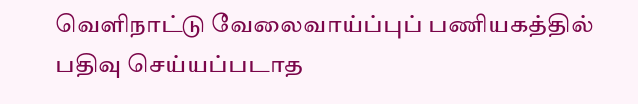வெளிநாட்டு வேலைவாய்ப்புப் பணியகத்தில் பதிவு செய்யப்படாத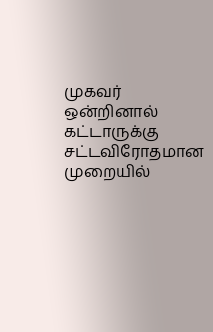முகவர் ஒன்றினால் கட்டாருக்கு சட்டவிரோதமான முறையில்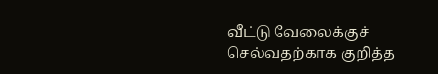வீட்டு வேலைக்குச் செல்வதற்காக குறித்த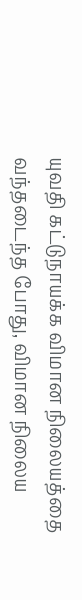யுவதி கட்டுநாயக்க விமான நிலையத்தை வந்தடைந்த போது, விமான நிலைய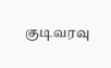குடிவரவு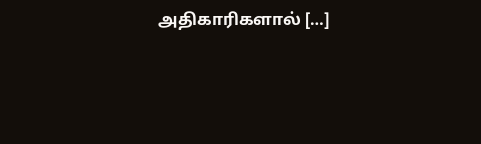அதிகாரிகளால் […]